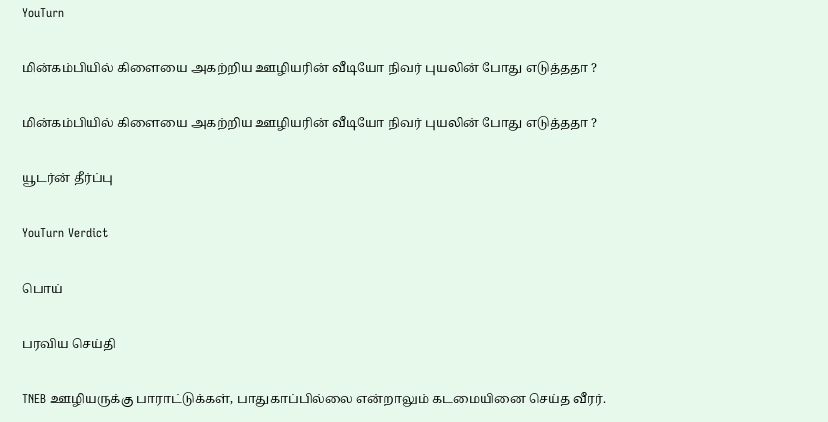YouTurn

மின்கம்பியில் கிளையை அகற்றிய ஊழியரின் வீடியோ நிவர் புயலின் போது எடுத்ததா ?

மின்கம்பியில் கிளையை அகற்றிய ஊழியரின் வீடியோ நிவர் புயலின் போது எடுத்ததா ?

யூடர்ன் தீர்ப்பு

YouTurn Verdict

பொய்

பரவிய செய்தி

TNEB ஊழியருக்கு பாராட்டுக்கள், பாதுகாப்பில்லை என்றாலும் கடமையினை செய்த வீரர்.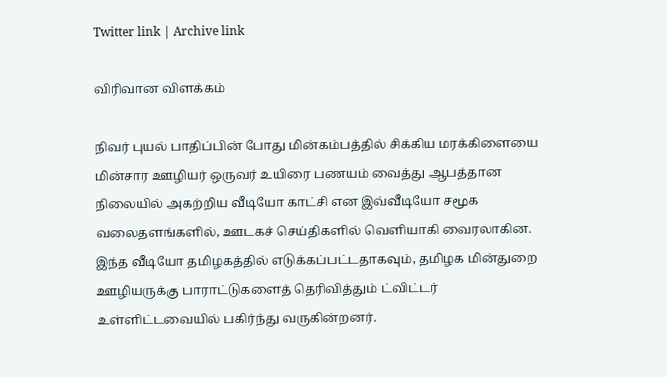Twitter link | Archive link

விரிவான விளக்கம்

நிவர் புயல் பாதிப்பின் போது மின்கம்பத்தில் சிக்கிய மரக்கிளையை மின்சார ஊழியர் ஒருவர் உயிரை பணயம் வைத்து ஆபத்தான நிலையில் அகற்றிய வீடியோ காட்சி என இவ்வீடியோ சமூக வலைதளங்களில், ஊடகச் செய்திகளில் வெளியாகி வைரலாகின. இந்த வீடியோ தமிழகத்தில் எடுக்கப்பட்டதாகவும், தமிழக மின்துறை ஊழியருக்கு பாராட்டுகளைத் தெரிவித்தும் ட்விட்டர் உள்ளிட்டவையில் பகிர்ந்து வருகின்றனர்.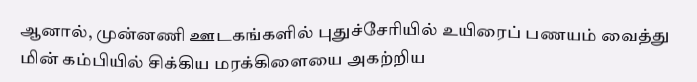ஆனால், முன்னணி ஊடகங்களில் புதுச்சேரியில் உயிரைப் பணயம் வைத்து மின் கம்பியில் சிக்கிய மரக்கிளையை அகற்றிய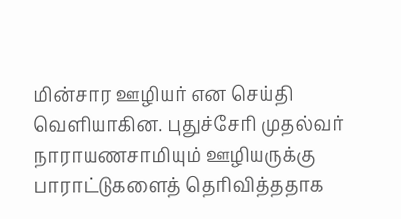மின்சார ஊழியர் என செய்தி வெளியாகின. புதுச்சேரி முதல்வர் நாராயணசாமியும் ஊழியருக்கு பாராட்டுகளைத் தெரிவித்ததாக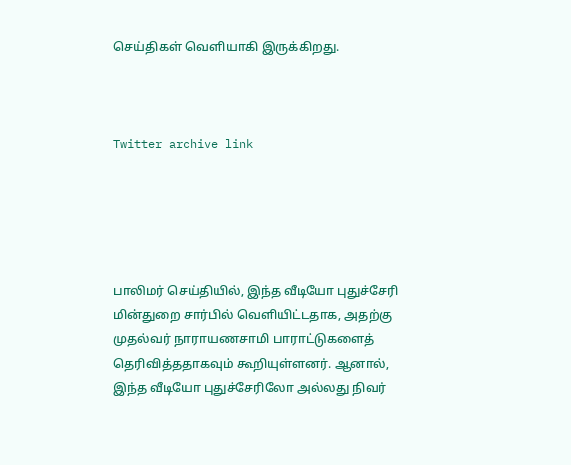செய்திகள் வெளியாகி இருக்கிறது.



Twitter archive link





பாலிமர் செய்தியில், இந்த வீடியோ புதுச்சேரி மின்துறை சார்பில் வெளியிட்டதாக, அதற்கு முதல்வர் நாராயணசாமி பாராட்டுகளைத் தெரிவித்ததாகவும் கூறியுள்ளனர். ஆனால், இந்த வீடியோ புதுச்சேரிலோ அல்லது நிவர்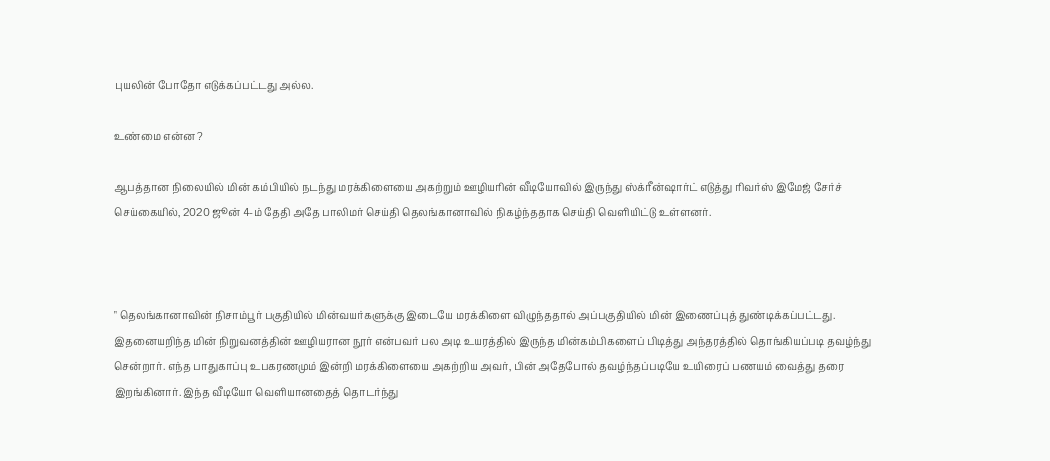புயலின் போதோ எடுக்கப்பட்டது அல்ல.

உண்மை என்ன ?

ஆபத்தான நிலையில் மின் கம்பியில் நடந்து மரக்கிளையை அகற்றும் ஊழியரின் வீடியோவில் இருந்து ஸ்க்ரீன்ஷார்ட் எடுத்து ரிவர்ஸ் இமேஜ் சேர்ச் செய்கையில், 2020 ஜூன் 4-ம் தேதி அதே பாலிமர் செய்தி தெலங்கானாவில் நிகழ்ந்ததாக செய்தி வெளியிட்டு உள்ளனர்.



" தெலங்கானாவின் நிசாம்பூர் பகுதியில் மின்வயர்களுக்கு இடையே மரக்கிளை விழுந்ததால் அப்பகுதியில் மின் இணைப்புத் துண்டிக்கப்பட்டது. இதனையறிந்த மின் நிறுவனத்தின் ஊழியரான நூர் என்பவர் பல அடி உயரத்தில் இருந்த மின்கம்பிகளைப் பிடித்து அந்தரத்தில் தொங்கியப்படி தவழ்ந்து சென்றார். எந்த பாதுகாப்பு உபகரணமும் இன்றி மரக்கிளையை அகற்றிய அவர், பின் அதேபோல் தவழ்ந்தப்படியே உயிரைப் பணயம் வைத்து தரை இறங்கினார். இந்த வீடியோ வெளியானதைத் தொடர்ந்து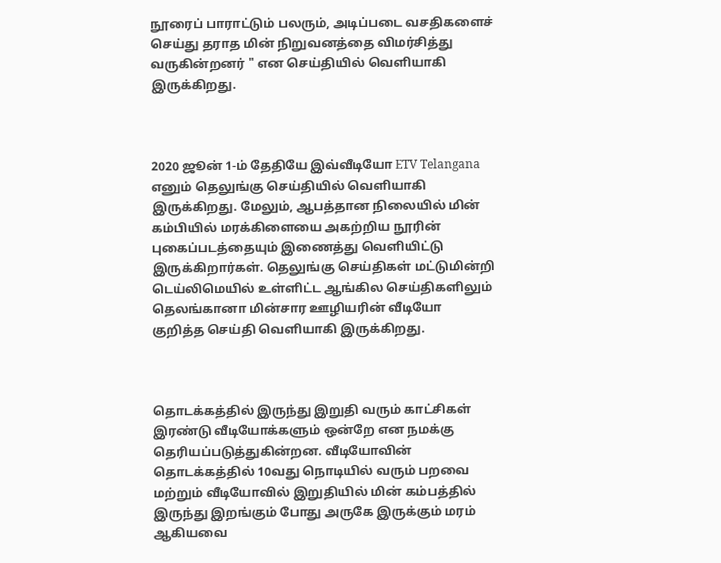நூரைப் பாராட்டும் பலரும், அடிப்படை வசதிகளைச் செய்து தராத மின் நிறுவனத்தை விமர்சித்து வருகின்றனர் " என செய்தியில் வெளியாகி இருக்கிறது.



2020 ஜூன் 1-ம் தேதியே இவ்வீடியோ ETV Telangana எனும் தெலுங்கு செய்தியில் வெளியாகி இருக்கிறது. மேலும், ஆபத்தான நிலையில் மின் கம்பியில் மரக்கிளையை அகற்றிய நூரின் புகைப்படத்தையும் இணைத்து வெளியிட்டு இருக்கிறார்கள். தெலுங்கு செய்திகள் மட்டுமின்றி டெய்லிமெயில் உள்ளிட்ட ஆங்கில செய்திகளிலும் தெலங்கானா மின்சார ஊழியரின் வீடியோ குறித்த செய்தி வெளியாகி இருக்கிறது.



தொடக்கத்தில் இருந்து இறுதி வரும் காட்சிகள் இரண்டு வீடியோக்களும் ஒன்றே என நமக்கு தெரியப்படுத்துகின்றன. வீடியோவின் தொடக்கத்தில் 10வது நொடியில் வரும் பறவை மற்றும் வீடியோவில் இறுதியில் மின் கம்பத்தில் இருந்து இறங்கும் போது அருகே இருக்கும் மரம் ஆகியவை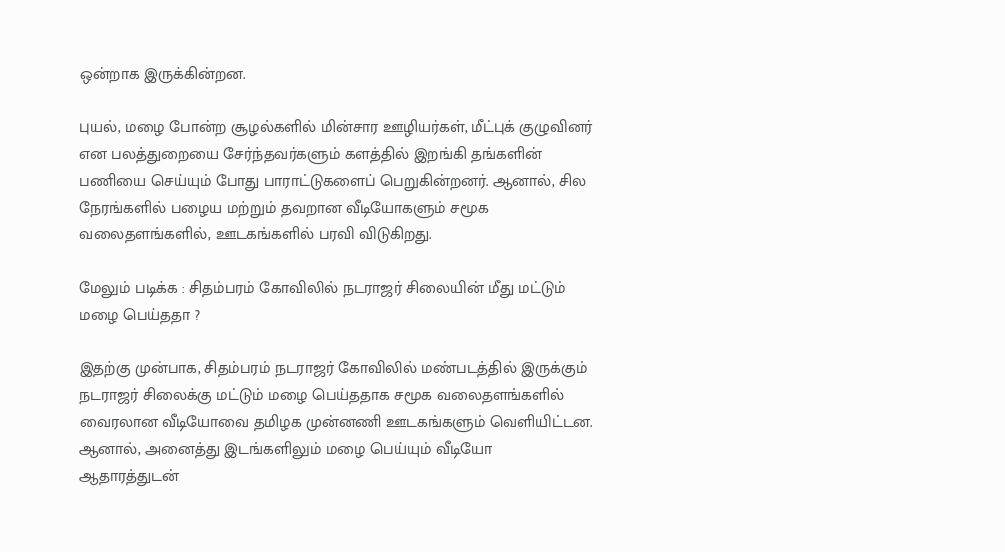ஒன்றாக இருக்கின்றன.

புயல், மழை போன்ற சூழல்களில் மின்சார ஊழியர்கள், மீட்புக் குழுவினர் என பலத்துறையை சேர்ந்தவர்களும் களத்தில் இறங்கி தங்களின் பணியை செய்யும் போது பாராட்டுகளைப் பெறுகின்றனர். ஆனால், சில நேரங்களில் பழைய மற்றும் தவறான வீடியோகளும் சமூக வலைதளங்களில், ஊடகங்களில் பரவி விடுகிறது.

மேலும் படிக்க : சிதம்பரம் கோவிலில் நடராஜர் சிலையின் மீது மட்டும் மழை பெய்ததா ?

இதற்கு முன்பாக, சிதம்பரம் நடராஜர் கோவிலில் மண்படத்தில் இருக்கும் நடராஜர் சிலைக்கு மட்டும் மழை பெய்ததாக சமூக வலைதளங்களில் வைரலான வீடியோவை தமிழக முன்னணி ஊடகங்களும் வெளியிட்டன. ஆனால், அனைத்து இடங்களிலும் மழை பெய்யும் வீடியோ ஆதாரத்துடன்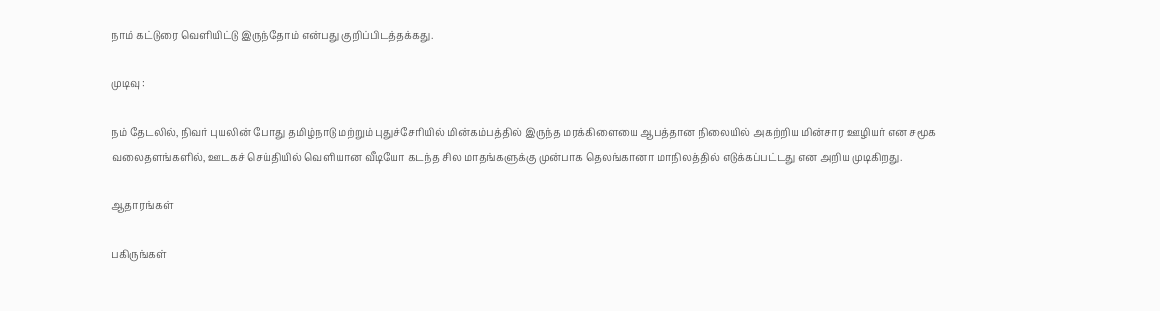நாம் கட்டுரை வெளியிட்டு இருந்தோம் என்பது குறிப்பிடத்தக்கது.

முடிவு :

நம் தேடலில், நிவர் புயலின் போது தமிழ்நாடு மற்றும் புதுச்சேரியில் மின்கம்பத்தில் இருந்த மரக்கிளையை ஆபத்தான நிலையில் அகற்றிய மின்சார ஊழியர் என சமூக வலைதளங்களில், ஊடகச் செய்தியில் வெளியான வீடியோ கடந்த சில மாதங்களுக்கு முன்பாக தெலங்கானா மாநிலத்தில் எடுக்கப்பட்டது என அறிய முடிகிறது.

ஆதாரங்கள்

பகிருங்கள்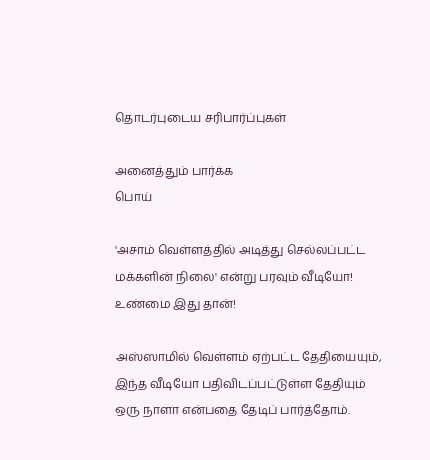தொடர்புடைய சரிபார்ப்புகள்

அனைத்தும் பார்க்க
பொய்

'அசாம் வெள்ளத்தில் அடித்து செல்லப்பட்ட மக்களின் நிலை' என்று பரவும் வீடியோ! உண்மை இது தான்!

அஸ்ஸாமில் வெள்ளம் ஏற்பட்ட தேதியையும், இந்த வீடியோ பதிவிடப்பட்டுள்ள தேதியும் ஒரு நாளா என்பதை தேடிப் பார்த்தோம்.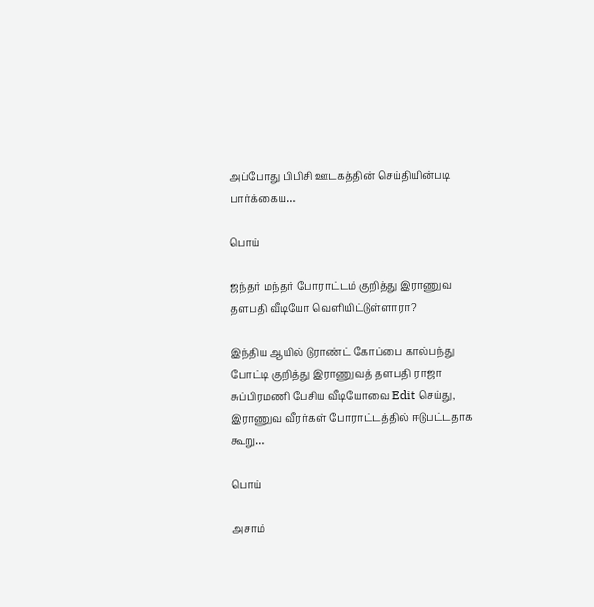அப்போது பிபிசி ஊடகத்தின் செய்தியின்படி பார்க்கைய…

பொய்

ஜந்தர் மந்தர் போராட்டம் குறித்து இராணுவ தளபதி வீடியோ வெளியிட்டுள்ளாரா?

இந்திய ஆயில் டுராண்ட் கோப்பை கால்பந்து போட்டி குறித்து இராணுவத் தளபதி ராஜா சுப்பிரமணி பேசிய வீடியோவை Edit செய்து, இராணுவ வீரர்கள் போராட்டத்தில் ஈடுபட்டதாக கூறு…

பொய்

அசாம்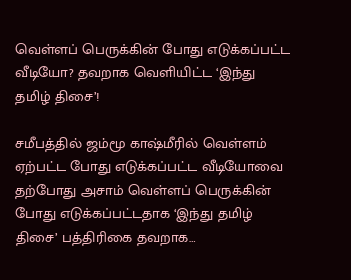வெள்ளப் பெருக்கின் போது எடுக்கப்பட்ட வீடியோ? தவறாக வெளியிட்ட ‘இந்து தமிழ் திசை’!

சமீபத்தில் ஜம்மூ காஷ்மீரில் வெள்ளம் ஏற்பட்ட போது எடுக்கப்பட்ட வீடியோவை தற்போது அசாம் வெள்ளப் பெருக்கின் போது எடுக்கப்பட்டதாக ‘இந்து தமிழ் திசை’ பத்திரிகை தவறாக…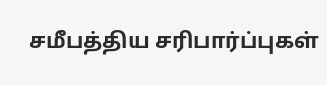சமீபத்திய சரிபார்ப்புகள்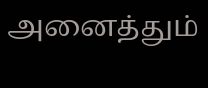அனைத்தும்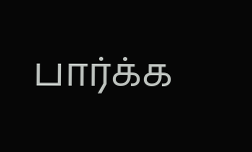பார்க்க